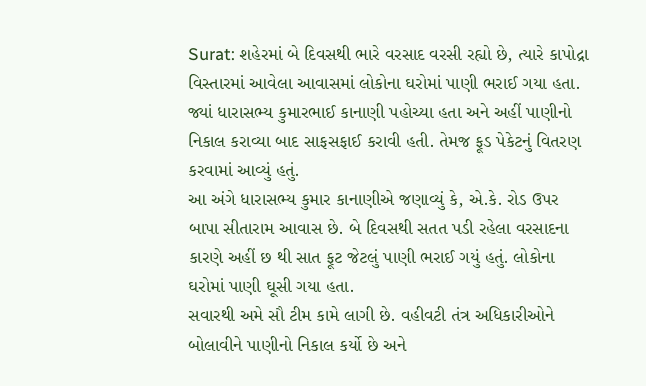Surat: શહેરમાં બે દિવસથી ભારે વરસાદ વરસી રહ્યો છે, ત્યારે કાપોદ્રા વિસ્તારમાં આવેલા આવાસમાં લોકોના ઘરોમાં પાણી ભરાઈ ગયા હતા. જ્યાં ધારાસભ્ય કુમારભાઈ કાનાણી પહોચ્યા હતા અને અહીં પાણીનો નિકાલ કરાવ્યા બાદ સાફસફાઈ કરાવી હતી. તેમજ ફૂડ પેકેટનું વિતરણ કરવામાં આવ્યું હતું.
આ અંગે ધારાસભ્ય કુમાર કાનાણીએ જણાવ્યું કે, એ.કે. રોડ ઉપર બાપા સીતારામ આવાસ છે. બે દિવસથી સતત પડી રહેલા વરસાદના કારણે અહીં છ થી સાત ફૂટ જેટલું પાણી ભરાઈ ગયું હતું. લોકોના ઘરોમાં પાણી ઘૂસી ગયા હતા.
સવારથી અમે સૌ ટીમ કામે લાગી છે. વહીવટી તંત્ર અધિકારીઓને બોલાવીને પાણીનો નિકાલ કર્યો છે અને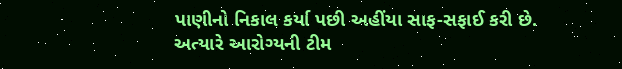પાણીનો નિકાલ કર્યા પછી અહીંયા સાફ-સફાઈ કરી છે.
અત્યારે આરોગ્યની ટીમ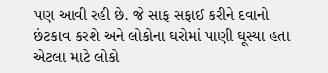પણ આવી રહી છે. જે સાફ સફાઈ કરીને દવાનો છંટકાવ કરશે અને લોકોના ઘરોમાં પાણી ઘૂસ્યા હતા એટલા માટે લોકો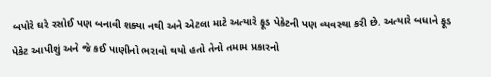બપોરે ઘરે રસોઈ પણ બનાવી શક્યા નથી અને એટલા માટે અત્યારે ફૂડ પેકેટની પણ વ્યવસ્થા કરી છે. અત્યારે બધાને ફૂડ પેકેટ આપીશું અને જે કઈ પાણીનો ભરાવો થયો હતો તેનો તમામ પ્રકારનો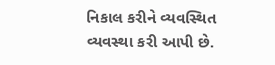નિકાલ કરીને વ્યવસ્થિત વ્યવસ્થા કરી આપી છે.